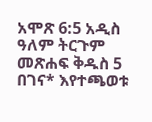አሞጽ 6:5 አዲስ ዓለም ትርጉም መጽሐፍ ቅዱስ 5 በገና* እየተጫወቱ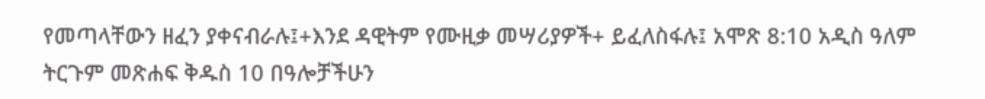የመጣላቸውን ዘፈን ያቀናብራሉ፤+እንደ ዳዊትም የሙዚቃ መሣሪያዎች+ ይፈለስፋሉ፤ አሞጽ 8:10 አዲስ ዓለም ትርጉም መጽሐፍ ቅዱስ 10 በዓሎቻችሁን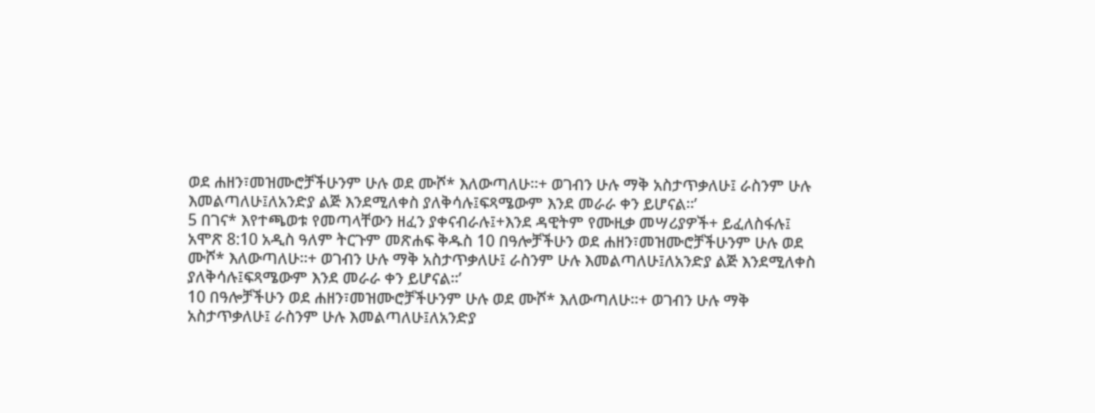ወደ ሐዘን፣መዝሙሮቻችሁንም ሁሉ ወደ ሙሾ* እለውጣለሁ።+ ወገብን ሁሉ ማቅ አስታጥቃለሁ፤ ራስንም ሁሉ እመልጣለሁ፤ለአንድያ ልጅ እንደሚለቀስ ያለቅሳሉ፤ፍጻሜውም እንደ መራራ ቀን ይሆናል።’
5 በገና* እየተጫወቱ የመጣላቸውን ዘፈን ያቀናብራሉ፤+እንደ ዳዊትም የሙዚቃ መሣሪያዎች+ ይፈለስፋሉ፤ አሞጽ 8:10 አዲስ ዓለም ትርጉም መጽሐፍ ቅዱስ 10 በዓሎቻችሁን ወደ ሐዘን፣መዝሙሮቻችሁንም ሁሉ ወደ ሙሾ* እለውጣለሁ።+ ወገብን ሁሉ ማቅ አስታጥቃለሁ፤ ራስንም ሁሉ እመልጣለሁ፤ለአንድያ ልጅ እንደሚለቀስ ያለቅሳሉ፤ፍጻሜውም እንደ መራራ ቀን ይሆናል።’
10 በዓሎቻችሁን ወደ ሐዘን፣መዝሙሮቻችሁንም ሁሉ ወደ ሙሾ* እለውጣለሁ።+ ወገብን ሁሉ ማቅ አስታጥቃለሁ፤ ራስንም ሁሉ እመልጣለሁ፤ለአንድያ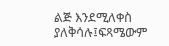ልጅ እንደሚለቀስ ያለቅሳሉ፤ፍጻሜውም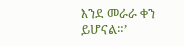እንደ መራራ ቀን ይሆናል።’